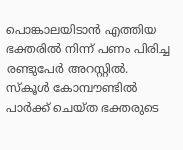പൊങ്കാലയിടാൻ എത്തിയ ഭക്തരിൽ നിന്ന് പണം പിരിച്ച രണ്ടുപേർ അറസ്റ്റിൽ. സ്കൂൾ കോമ്പൗണ്ടിൽ പാർക്ക് ചെയ്ത ഭക്തരുടെ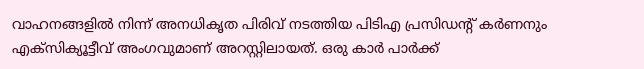വാഹനങ്ങളിൽ നിന്ന് അനധികൃത പിരിവ് നടത്തിയ പിടിഎ പ്രസിഡന്റ് കർണനും എക്സിക്യൂട്ടീവ് അംഗവുമാണ് അറസ്റ്റിലായത്. ഒരു കാർ പാർക്ക്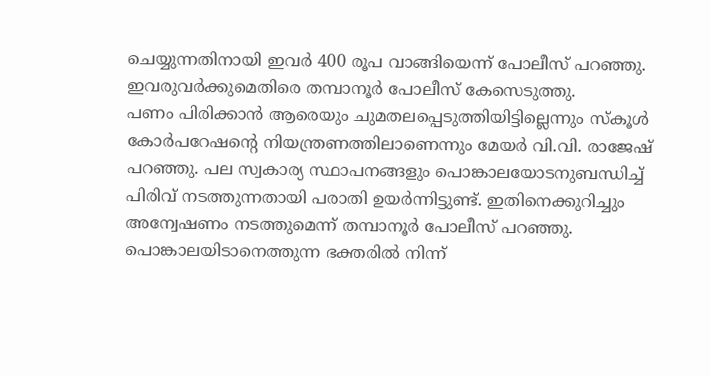ചെയ്യുന്നതിനായി ഇവർ 400 രൂപ വാങ്ങിയെന്ന് പോലീസ് പറഞ്ഞു. ഇവരുവർക്കുമെതിരെ തമ്പാനൂർ പോലീസ് കേസെടുത്തു.
പണം പിരിക്കാൻ ആരെയും ചുമതലപ്പെടുത്തിയിട്ടില്ലെന്നും സ്കൂൾ കോർപറേഷന്റെ നിയന്ത്രണത്തിലാണെന്നും മേയർ വി.വി. രാജേഷ് പറഞ്ഞു. പല സ്വകാര്യ സ്ഥാപനങ്ങളും പൊങ്കാലയോടനുബന്ധിച്ച് പിരിവ് നടത്തുന്നതായി പരാതി ഉയർന്നിട്ടുണ്ട്. ഇതിനെക്കുറിച്ചും അന്വേഷണം നടത്തുമെന്ന് തമ്പാനൂർ പോലീസ് പറഞ്ഞു. പൊങ്കാലയിടാനെത്തുന്ന ഭക്തരിൽ നിന്ന്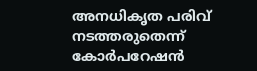അനധികൃത പരിവ് നടത്തരുതെന്ന് കോർപറേഷൻ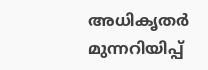അധികൃതർ മുന്നറിയിപ്പ്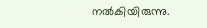നൽകിയിരുന്നു.